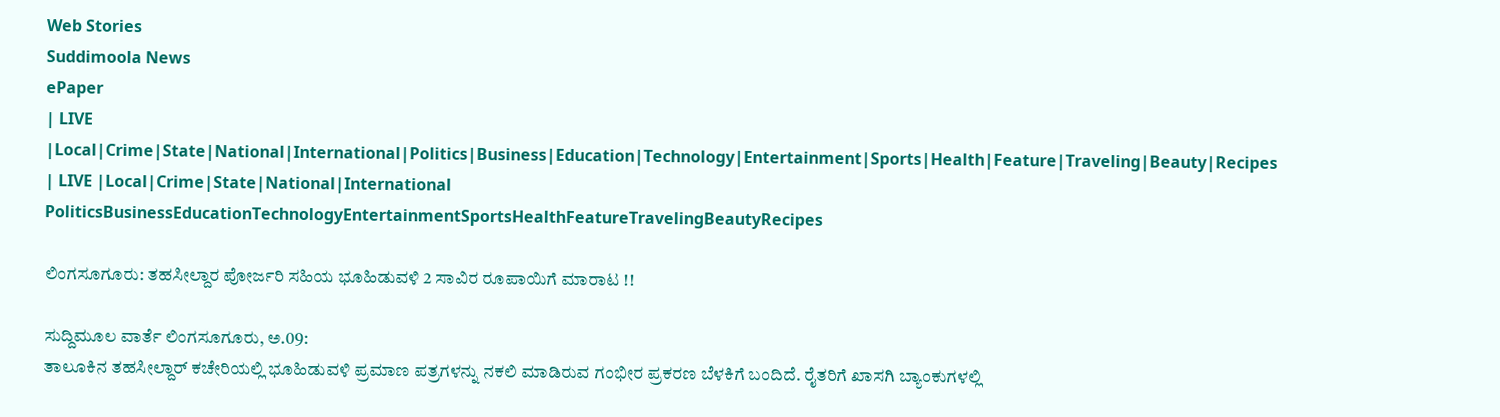Web Stories
Suddimoola News
ePaper
| LIVE |Local|Crime|State|National|International|Politics|Business|Education|Technology|Entertainment|Sports|Health|Feature|Traveling|Beauty|Recipes
| LIVE |Local|Crime|State|National|International
PoliticsBusinessEducationTechnologyEntertainmentSportsHealthFeatureTravelingBeautyRecipes

ಲಿಂಗಸೂಗೂರು: ತಹಸೀಲ್ದಾರ ಪೋರ್ಜರಿ ಸಹಿಯ ಭೂಹಿಡುವಳಿ 2 ಸಾವಿರ ರೂಪಾಯಿಗೆ ಮಾರಾಟ !!

ಸುದ್ದಿಮೂಲ ವಾರ್ತೆ ಲಿಂಗಸೂಗೂರು, ಅ.09:
ತಾಲೂಕಿನ ತಹಸೀಲ್ದಾರ್ ಕಚೇರಿಯಲ್ಲಿ ಭೂಹಿಡುವಳಿ ಪ್ರಮಾಣ ಪತ್ರಗಳನ್ನು ನಕಲಿ ಮಾಡಿರುವ ಗಂಭೀರ ಪ್ರಕರಣ ಬೆಳಕಿಗೆ ಬಂದಿದೆ. ರೈತರಿಗೆ ಖಾಸಗಿ ಬ್ಯಾಂಕುಗಳಲ್ಲಿ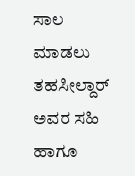ಸಾಲ ಮಾಡಲು ತಹಸೀಲ್ದಾರ್ ಅವರ ಸಹಿ ಹಾಗೂ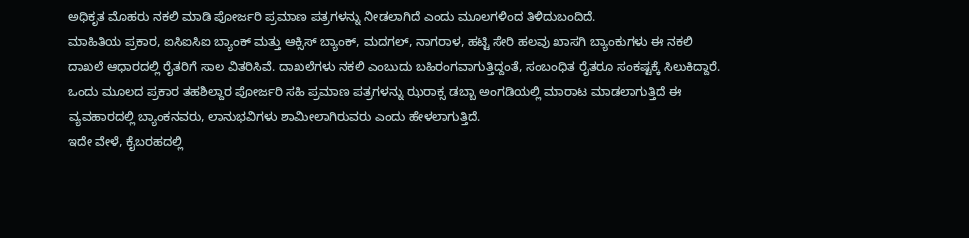ಅಧಿಕೃತ ಮೊಹರು ನಕಲಿ ಮಾಡಿ ಪೋರ್ಜರಿ ಪ್ರಮಾಣ ಪತ್ರಗಳನ್ನು ನೀಡಲಾಗಿದೆ ಎಂದು ಮೂಲಗಳಿಂದ ತಿಳಿದುಬಂದಿದೆ.
ಮಾಹಿತಿಯ ಪ್ರಕಾರ, ಐಸಿಐಸಿಐ ಬ್ಯಾಂಕ್ ಮತ್ತು ಆಕ್ಸಿಸ್ ಬ್ಯಾಂಕ್, ಮದಗಲ್, ನಾಗರಾಳ, ಹಟ್ಟಿ ಸೇರಿ ಹಲವು ಖಾಸಗಿ ಬ್ಯಾಂಕುಗಳು ಈ ನಕಲಿ ದಾಖಲೆ ಆಧಾರದಲ್ಲಿ ರೈತರಿಗೆ ಸಾಲ ವಿತರಿಸಿವೆ. ದಾಖಲೆಗಳು ನಕಲಿ ಎಂಬುದು ಬಹಿರಂಗವಾಗುತ್ತಿದ್ದಂತೆ, ಸಂಬಂಧಿತ ರೈತರೂ ಸಂಕಷ್ಟಕ್ಕೆ ಸಿಲುಕಿದ್ದಾರೆ. ಒಂದು ಮೂಲದ ಪ್ರಕಾರ ತಹಶಿಲ್ದಾರ ಪೋರ್ಜರಿ ಸಹಿ ಪ್ರಮಾಣ ಪತ್ರಗಳನ್ನು ಝರಾಕ್ಸ ಡಬ್ಬಾ ಅಂಗಡಿಯಲ್ಲಿ ಮಾರಾಟ ಮಾಡಲಾಗುತ್ತಿದೆ ಈ ವ್ಯವಹಾರದಲ್ಲಿ ಬ್ಯಾಂಕನವರು, ಲಾನುಭವಿಗಳು ಶಾಮೀಲಾಗಿರುವರು ಎಂದು ಹೇಳಲಾಗುತ್ತಿದೆ.
ಇದೇ ವೇಳೆ, ಕೈಬರಹದಲ್ಲಿ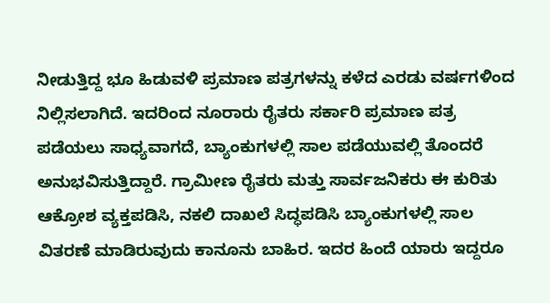ನೀಡುತ್ತಿದ್ದ ಭೂ ಹಿಡುವಳಿ ಪ್ರಮಾಣ ಪತ್ರಗಳನ್ನು ಕಳೆದ ಎರಡು ವರ್ಷಗಳಿಂದ ನಿಲ್ಲಿಸಲಾಗಿದೆ. ಇದರಿಂದ ನೂರಾರು ರೈತರು ಸರ್ಕಾರಿ ಪ್ರಮಾಣ ಪತ್ರ ಪಡೆಯಲು ಸಾಧ್ಯವಾಗದೆ, ಬ್ಯಾಂಕುಗಳಲ್ಲಿ ಸಾಲ ಪಡೆಯುವಲ್ಲಿ ತೊಂದರೆ ಅನುಭವಿಸುತ್ತಿದ್ದಾರೆ. ಗ್ರಾಮೀಣ ರೈತರು ಮತ್ತು ಸಾರ್ವಜನಿಕರು ಈ ಕುರಿತು ಆಕ್ರೋಶ ವ್ಯಕ್ತಪಡಿಸಿ, ನಕಲಿ ದಾಖಲೆ ಸಿದ್ಧಪಡಿಸಿ ಬ್ಯಾಂಕುಗಳಲ್ಲಿ ಸಾಲ ವಿತರಣೆ ಮಾಡಿರುವುದು ಕಾನೂನು ಬಾಹಿರ. ಇದರ ಹಿಂದೆ ಯಾರು ಇದ್ದರೂ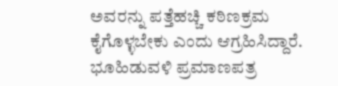ಅವರನ್ನು ಪತ್ತೆಹಚ್ಚಿ ಕಠಿಣಕ್ರಮ ಕೈಗೊಳ್ಳಬೇಕು ಎಂದು ಆಗ್ರಹಿಸಿದ್ದಾರೆ.
ಭೂಹಿಡುವಳಿ ಪ್ರಮಾಣಪತ್ರ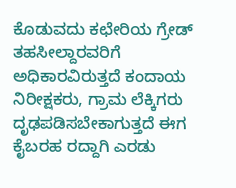ಕೊಡುವದು ಕಛೇರಿಯ ಗ್ರೇಡ್ ತಹಸೀಲ್ದಾರವರಿಗೆ ಅಧಿಕಾರವಿರುತ್ತದೆ ಕಂದಾಯ ನಿರೀಕ್ಷಕರು, ಗ್ರಾಮ ಲೆಕ್ಕಿಗರು ದೃಢಪಡಿಸಬೇಕಾಗುತ್ತದೆ ಈಗ ಕೈಬರಹ ರದ್ದಾಗಿ ಎರಡು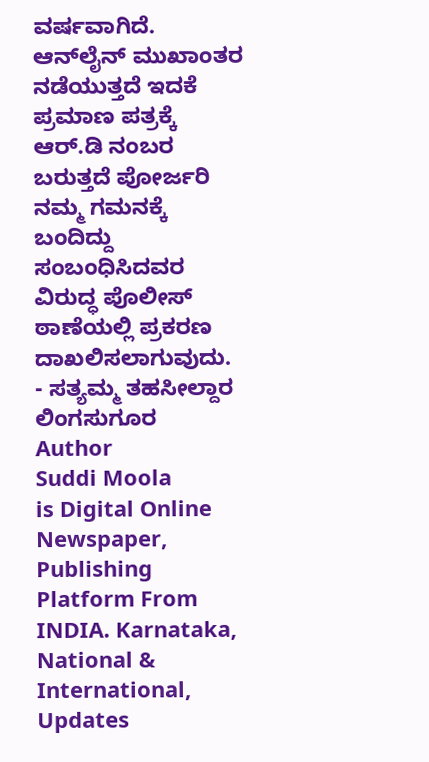ವರ್ಷವಾಗಿದೆ. ಆನ್‌ಲೈನ್ ಮುಖಾಂತರ ನಡೆಯುತ್ತದೆ ಇದಕೆ ಪ್ರಮಾಣ ಪತ್ರಕ್ಕೆ ಆರ್.ಡಿ ನಂಬರ ಬರುತ್ತದೆ ಪೋರ್ಜರಿ ನಮ್ಮ ಗಮನಕ್ಕೆ ಬಂದಿದ್ದು ಸಂಬಂಧಿಸಿದವರ ವಿರುದ್ಧ ಪೊಲೀಸ್ ಠಾಣೆಯಲ್ಲಿ ಪ್ರಕರಣ ದಾಖಲಿಸಲಾಗುವುದು.
- ಸತ್ಯಮ್ಮ ತಹಸೀಲ್ದಾರ ಲಿಂಗಸುಗೂರ
Author
Suddi Moola
is Digital Online Newspaper, Publishing Platform From INDIA. Karnataka, National & International, Updates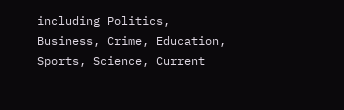including Politics, Business, Crime, Education, Sports, Science, Current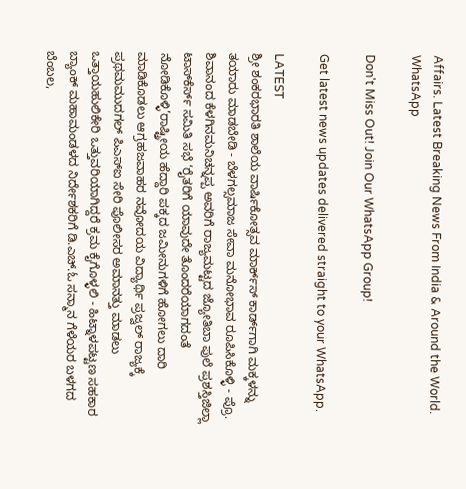Affairs. Latest Breaking News From India & Around the World.
WhatsApp

Don't Miss Out! Join Our WhatsApp Group!

Get latest news updates delivered straight to your WhatsApp.

LATEST
ಶ್ರೀ ಶಂಕರಭಾರತಿ ಶಾಲೆಯ ವಾರ್ಷಿಕೋತ್ಸವ ಮಾರ್ಕ್‌ಸ್‌ ಕಾರ್ಡ್‌ಗಾಗಿ ಮಕ್ಕಳನ್ನು ತಯಾರು ಮಾಡಬೇಡಿ - ಬೆಳಗಲ್ಸಮಾಜ ಸೇವಾ ಮನೋಭಾವ ರೂಪಿಸಿಕೊಳ್ಳಿ - ಪ್ರೊ. ಶಿವಾನಂದ ಕೆಳಗಿನಮನಿಚನ್ನಪ್ಪ ಅವರಿಗೆ ರಾಜ್ಯಮಟ್ಟದ ಜ್ಯೋತಿಬಾ ಪುಲೆ ಪ್ರಶಸ್ತಿಜಿಲ್ಲಾ ಟಾಸ್‌‌ಕೆರ್ಸ್ ಸಮಿತಿ ಸಭೆ ‘ರೈತರಿಗೆ ಯಾವುದೇ ತೊಂದರೆಯಾಗದಂತೆ ನೋಡಿಕೊಳ್ಳಿ’ರಾಷ್ಟ್ರೀಯ ಹೆದ್ದಾರಿ ಪಕ್ಕದ ಜಮೀನುಗಳಿಗೆ ಹೋಗಲು ದಾರಿ ಮಾಡಿಕೊಡಲು ಆಗ್ರಹಜವಾಹರ ನವೋದಯ ವಿದ್ಯಾರ್ಥಿ ಪ್ರಜ್ವಲ್ ರಾಜ್ಯಕ್ಕೆ ಪ್ರಥಮಮುದಗಲ್ ಪಿಎಸ್‌ಐ ಸೇರಿ ಪೊಲೀಸರ ಅಮಾನತ್ತು ಮಾಡಲು ಒತ್ತಾಯಹುಲಿಕೇರಿ ಒತ್ತುವರಿಯಾಗಿದ್ದರೆ ಕ್ರಮ ಕೈಗೊಳ್ಳಲಿ - ಹಿಟ್ನಾಳಪಟ್ಟಣ ಸಹಕಾರ ಬ್ಯಾಂಕ್ ಮಹಾಮಂಡಳದ ನಿರ್ದೇಶಕರಿಗೆ ಡಿ.ಎಚ್.ಓ ಸನ್ಮಾನ ಗೆಳೆಯರ ಬಳಗದ ಬೆಂಬಲ,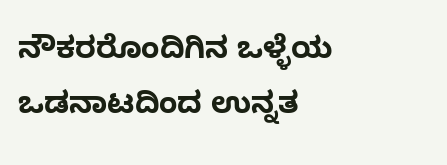ನೌಕರರೊಂದಿಗಿನ ಒಳ್ಳೆಯ ಒಡನಾಟದಿಂದ ಉನ್ನತ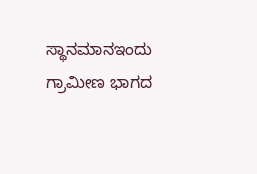ಸ್ಥಾನಮಾನಇಂದು ಗ್ರಾಮೀಣ ಭಾಗದ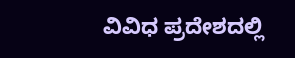ವಿವಿಧ ಪ್ರದೇಶದಲ್ಲಿ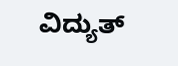ವಿದ್ಯುತ್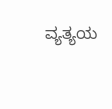ವ್ಯತ್ಯಯ